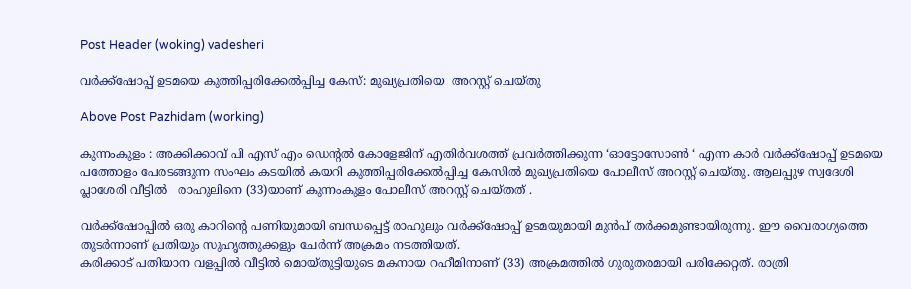Post Header (woking) vadesheri

വർക്ക്‌ഷോപ്പ് ഉടമയെ കുത്തിപ്പരിക്കേൽപ്പിച്ച കേസ്: മുഖ്യപ്രതിയെ  അറസ്റ്റ് ചെയ്തു

Above Post Pazhidam (working)

കുന്നംകുളം : അക്കിക്കാവ് പി എസ് എം ഡെന്റൽ കോളേജിന് എതിർവശത്ത് പ്രവർത്തിക്കുന്ന ‘ഓട്ടോസോൺ ‘ എന്ന കാർ വർക്ക്‌ഷോപ്പ് ഉടമയെ പത്തോളം പേരടങ്ങുന്ന സംഘം കടയിൽ കയറി കുത്തിപ്പരിക്കേൽപ്പിച്ച കേസിൽ മുഖ്യപ്രതിയെ പോലീസ് അറസ്റ്റ് ചെയ്തു. ആലപ്പുഴ സ്വദേശി പ്ലാശേരി വീട്ടിൽ   രാഹുലിനെ (33)യാണ് കുന്നംകുളം പോലീസ് അറസ്റ്റ് ചെയ്തത് .

വർക്ക്‌ഷോപ്പിൽ ഒരു കാറിന്റെ പണിയുമായി ബന്ധപ്പെട്ട് രാഹുലും വർക്ക്‌ഷോപ്പ് ഉടമയുമായി മുൻപ് തർക്കമുണ്ടായിരുന്നു. ഈ വൈരാഗ്യത്തെ തുടർന്നാണ് പ്രതിയും സുഹൃത്തുക്കളും ചേർന്ന് അക്രമം നടത്തിയത്.
കരിക്കാട് പതിയാന വളപ്പിൽ വീട്ടിൽ മൊയ്തുട്ടിയുടെ മകനായ റഹീമിനാണ് (33) അക്രമത്തിൽ ഗുരുതരമായി പരിക്കേറ്റത്. രാത്രി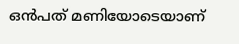ഒൻപത് മണിയോടെയാണ്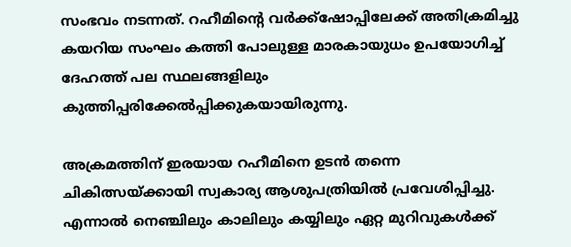സംഭവം നടന്നത്. റഹീമിന്റെ വർക്ക്‌ഷോപ്പിലേക്ക് അതിക്രമിച്ചു കയറിയ സംഘം കത്തി പോലുള്ള മാരകായുധം ഉപയോഗിച്ച് ദേഹത്ത് പല സ്ഥലങ്ങളിലും കുത്തിപ്പരിക്കേൽപ്പിക്കുകയായിരുന്നു.

അക്രമത്തിന് ഇരയായ റഹീമിനെ ഉടൻ തന്നെ ചികിത്സയ്ക്കായി സ്വകാര്യ ആശുപത്രിയിൽ പ്രവേശിപ്പിച്ചു. എന്നാൽ നെഞ്ചിലും കാലിലും കയ്യിലും ഏറ്റ മുറിവുകൾക്ക്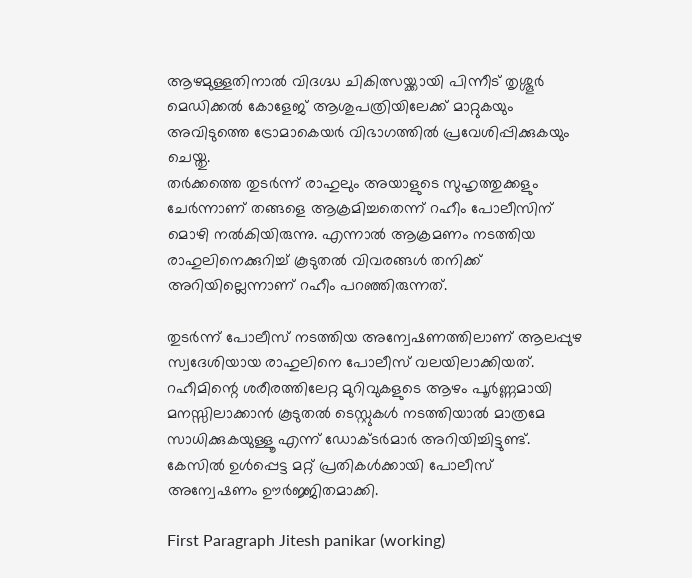ആഴമുള്ളതിനാൽ വിദഗ്ദ്ധ ചികിത്സയ്ക്കായി പിന്നീട് തൃശ്ശൂർ മെഡിക്കൽ കോളേജ് ആശുപത്രിയിലേക്ക് മാറ്റുകയും അവിടുത്തെ ട്രോമാകെയർ വിഭാഗത്തിൽ പ്രവേശിപ്പിക്കുകയും ചെയ്തു.
തർക്കത്തെ തുടർന്ന് രാഹുലും അയാളുടെ സുഹൃത്തുക്കളും ചേർന്നാണ് തങ്ങളെ ആക്രമിച്ചതെന്ന് റഹീം പോലീസിന് മൊഴി നൽകിയിരുന്നു. എന്നാൽ ആക്രമണം നടത്തിയ രാഹുലിനെക്കുറിച്ച് കൂടുതൽ വിവരങ്ങൾ തനിക്ക് അറിയില്ലെന്നാണ് റഹീം പറഞ്ഞിരുന്നത്.

തുടർന്ന് പോലീസ് നടത്തിയ അന്വേഷണത്തിലാണ് ആലപ്പുഴ സ്വദേശിയായ രാഹുലിനെ പോലീസ് വലയിലാക്കിയത്. റഹീമിന്റെ ശരീരത്തിലേറ്റ മുറിവുകളുടെ ആഴം പൂർണ്ണമായി മനസ്സിലാക്കാൻ കൂടുതൽ ടെസ്റ്റുകൾ നടത്തിയാൽ മാത്രമേ സാധിക്കുകയുള്ളൂ എന്ന് ഡോക്ടർമാർ അറിയിച്ചിട്ടുണ്ട്. കേസിൽ ഉൾപ്പെട്ട മറ്റ് പ്രതികൾക്കായി പോലീസ് അന്വേഷണം ഊർജ്ജിതമാക്കി.

First Paragraph Jitesh panikar (working)